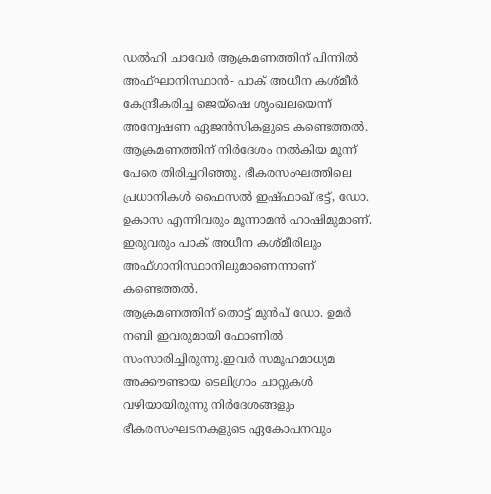ഡൽഹി ചാവേർ ആക്രമണത്തിന് പിന്നിൽ അഫ്ഘാനിസ്ഥാൻ- പാക് അധീന കശ്മീർ കേന്ദ്രീകരിച്ച ജെയ്ഷെ ശൃംഖലയെന്ന് അന്വേഷണ ഏജൻസികളുടെ കണ്ടെത്തൽ. ആക്രമണത്തിന് നിർദേശം നൽകിയ മൂന്ന് പേരെ തിരിച്ചറിഞ്ഞു. ഭീകരസംഘത്തിലെ പ്രധാനികൾ ഫൈസൽ ഇഷ്ഫാഖ് ഭട്ട്, ഡോ. ഉകാസ എന്നിവരും മൂന്നാമൻ ഹാഷിമുമാണ്. ഇരുവരും പാക് അധീന കശ്മീരിലും അഫ്ഗാനിസ്ഥാനിലുമാണെന്നാണ് കണ്ടെത്തൽ.
ആക്രമണത്തിന് തൊട്ട് മുൻപ് ഡോ. ഉമർ നബി ഇവരുമായി ഫോണിൽ സംസാരിച്ചിരുന്നു.ഇവർ സമൂഹമാധ്യമ അക്കൗണ്ടായ ടെലിഗ്രാം ചാറ്റുകൾ വഴിയായിരുന്നു നിർദേശങ്ങളും ഭീകരസംഘടനകളുടെ ഏകോപനവും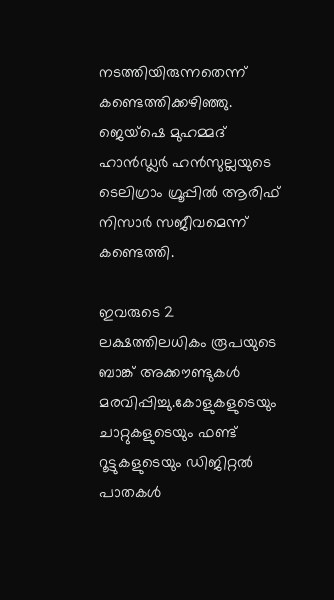നടത്തിയിരുന്നതെന്ന് കണ്ടെത്തിക്കഴിഞ്ഞു. ജെയ്ഷെ മുഹമ്മദ് ഹാൻഡ്ലർ ഹൻസുല്ലയുടെ ടെലിഗ്രാം ഗ്രൂപ്പിൽ ആരിഫ് നിസാർ സജീവമെന്ന് കണ്ടെത്തി.

ഇവരുടെ 2 ലക്ഷത്തിലധികം രൂപയുടെ ബാങ്ക് അക്കൗണ്ടുകൾ മരവിപ്പിച്ചു.കോളുകളുടെയും ചാറ്റുകളുടെയും ഫണ്ട് റൂട്ടുകളുടെയും ഡിജിറ്റൽ പാതകൾ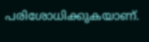പരിശോധിക്കുകയാണ്.